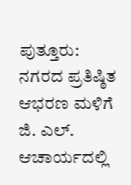ಪುತ್ತೂರು: ನಗರದ ಪ್ರತಿಷ್ಠಿತ ಆಭರಣ ಮಳಿಗೆ ಜಿ. ಎಲ್. ಆಚಾರ್ಯದಲ್ಲಿ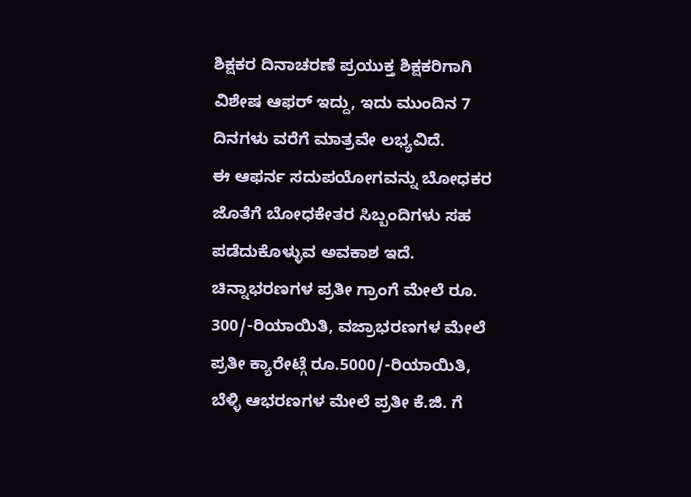ಶಿಕ್ಷಕರ ದಿನಾಚರಣೆ ಪ್ರಯುಕ್ತ ಶಿಕ್ಷಕರಿಗಾಗಿ ವಿಶೇಷ ಆಫರ್ ಇದ್ದು, ಇದು ಮುಂದಿನ 7 ದಿನಗಳು ವರೆಗೆ ಮಾತ್ರವೇ ಲಭ್ಯವಿದೆ.
ಈ ಆಫರ್ನ ಸದುಪಯೋಗವನ್ನು ಬೋಧಕರ ಜೊತೆಗೆ ಬೋಧಕೇತರ ಸಿಬ್ಬಂದಿಗಳು ಸಹ ಪಡೆದುಕೊಳ್ಳುವ ಅವಕಾಶ ಇದೆ.
ಚಿನ್ನಾಭರಣಗಳ ಪ್ರತೀ ಗ್ರಾಂಗೆ ಮೇಲೆ ರೂ. 300/-ರಿಯಾಯಿತಿ, ವಜ್ರಾಭರಣಗಳ ಮೇಲೆ ಪ್ರತೀ ಕ್ಯಾರೇಟ್ಗೆ ರೂ.5000/-ರಿಯಾಯಿತಿ, ಬೆಳ್ಳಿ ಆಭರಣಗಳ ಮೇಲೆ ಪ್ರತೀ ಕೆ.ಜಿ. ಗೆ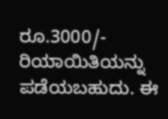ರೂ.3000/- ರಿಯಾಯಿತಿಯನ್ನು ಪಡೆಯಬಹುದು. ಈ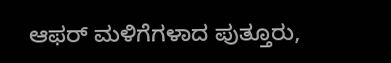ಆಫರ್ ಮಳಿಗೆಗಳಾದ ಪುತ್ತೂರು,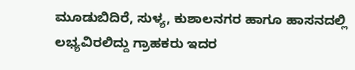ಮೂಡುಬಿದಿರೆ, ಸುಳ್ಯ, ಕುಶಾಲನಗರ ಹಾಗೂ ಹಾಸನದಲ್ಲಿ ಲಭ್ಯವಿರಲಿದ್ದು ಗ್ರಾಹಕರು ಇದರ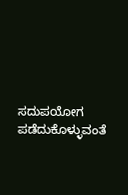ಸದುಪಯೋಗ ಪಡೆದುಕೊಳ್ಳುವಂತೆ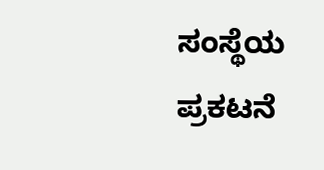ಸಂಸ್ಥೆಯ ಪ್ರಕಟನೆ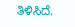ತಿಳಿಸಿದೆ.